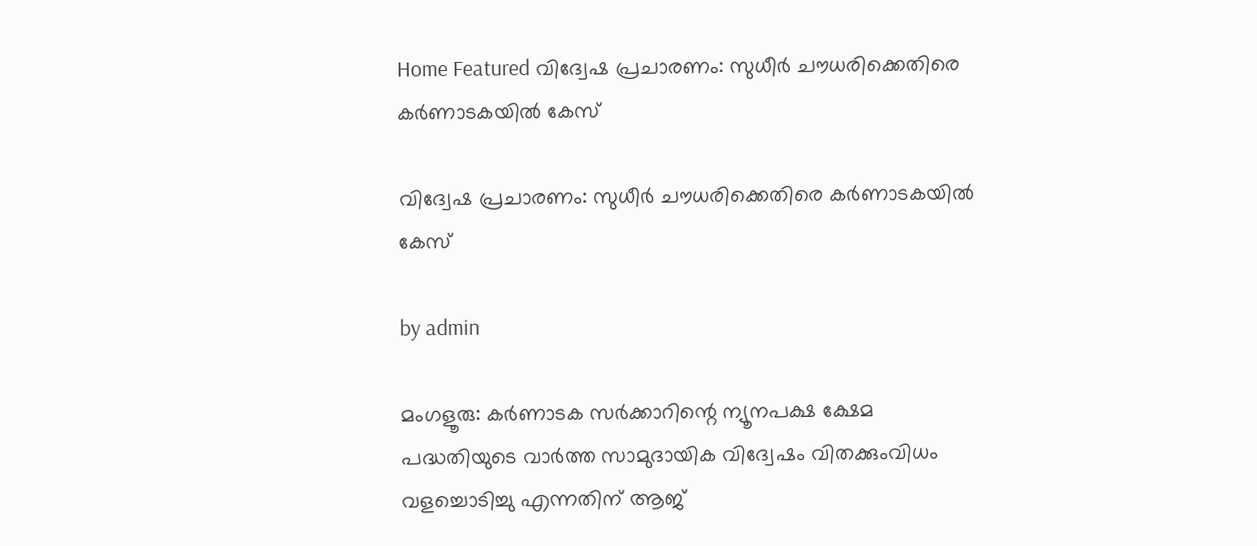Home Featured വിദ്വേഷ പ്രചാരണം: സുധീര്‍ ചൗധരിക്കെതിരെ കര്‍ണാടകയില്‍ കേസ്

വിദ്വേഷ പ്രചാരണം: സുധീര്‍ ചൗധരിക്കെതിരെ കര്‍ണാടകയില്‍ കേസ്

by admin

മംഗളൂരു: കര്‍ണാടക സര്‍ക്കാറിന്റെ ന്യൂനപക്ഷ ക്ഷേമ പദ്ധതിയുടെ വാര്‍ത്ത സാമുദായിക വിദ്വേഷം വിതക്കുംവിധം വളച്ചൊടിച്ചു എന്നതിന് ആജ്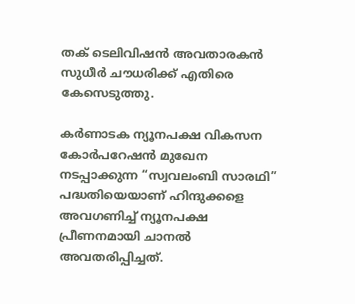തക് ടെലിവിഷൻ അവതാരകൻ സുധീര്‍ ചൗധരിക്ക് എതിരെ കേസെടുത്തു.

കര്‍ണാടക ന്യൂനപക്ഷ വികസന കോര്‍പറേഷൻ മുഖേന നടപ്പാക്കുന്ന “സ്വവലംബി സാരഥി” പദ്ധതിയെയാണ് ഹിന്ദുക്കളെ അവഗണിച്ച്‌ ന്യൂനപക്ഷ പ്രീണനമായി ചാനല്‍ അവതരിപ്പിച്ചത്.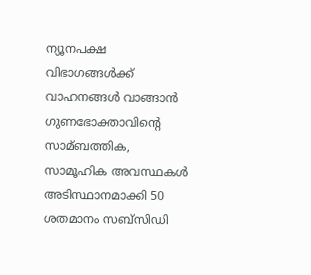ന്യൂനപക്ഷ വിഭാഗങ്ങള്‍ക്ക് വാഹനങ്ങള്‍ വാങ്ങാൻ ഗുണഭോക്താവിന്റെ സാമ്ബത്തിക, സാമൂഹിക അവസ്ഥകള്‍ അടിസ്ഥാനമാക്കി 50 ശതമാനം സബ്സിഡി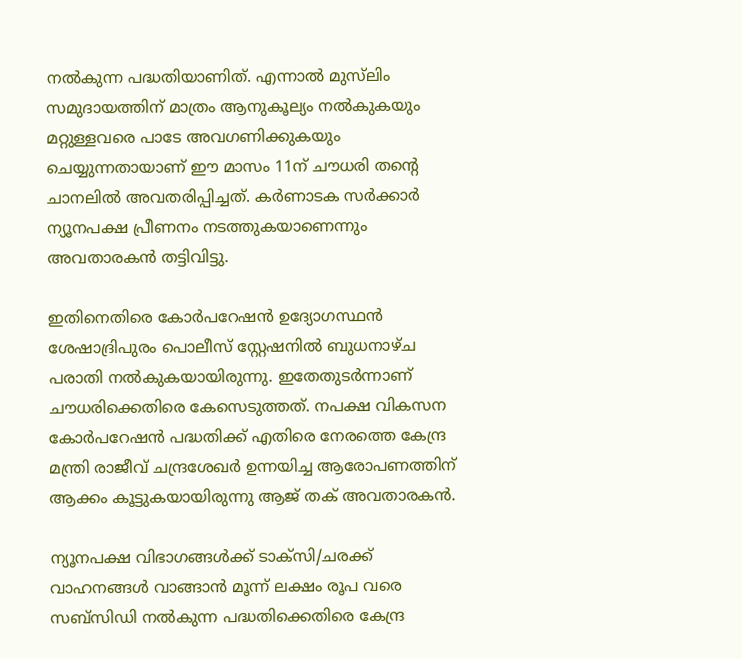നല്‍കുന്ന പദ്ധതിയാണിത്. എന്നാല്‍ മുസ്‌ലിം സമുദായത്തിന് മാത്രം ആനുകൂല്യം നല്‍കുകയും മറ്റുള്ളവരെ പാടേ അവഗണിക്കുകയും ചെയ്യുന്നതായാണ് ഈ മാസം 11ന് ചൗധരി തന്റെ ചാനലില്‍ അവതരിപ്പിച്ചത്. കര്‍ണാടക സര്‍ക്കാര്‍ ന്യൂനപക്ഷ പ്രീണനം നടത്തുകയാണെന്നും അവതാരകൻ തട്ടിവിട്ടു.

ഇതിനെതിരെ കോര്‍പറേഷൻ ഉദ്യോഗസ്ഥൻ ശേഷാദ്രിപുരം പൊലീസ് സ്റ്റേഷനില്‍ ബുധനാഴ്ച പരാതി നല്‍കുകയായിരുന്നു. ഇതേതുടര്‍ന്നാണ് ചൗധരിക്കെതിരെ കേസെടുത്തത്. നപക്ഷ വികസന കോര്‍പറേഷൻ പദ്ധതിക്ക് എതിരെ നേരത്തെ കേന്ദ്ര മന്ത്രി രാജീവ് ചന്ദ്രശേഖര്‍ ഉന്നയിച്ച ആരോപണത്തിന് ആക്കം കൂട്ടുകയായിരുന്നു ആജ് തക് അവതാരകൻ.

ന്യൂനപക്ഷ വിഭാഗങ്ങള്‍ക്ക് ടാക്സി/ചരക്ക് വാഹനങ്ങള്‍ വാങ്ങാൻ മൂന്ന് ലക്ഷം രൂപ വരെ സബ്സിഡി നല്‍കുന്ന പദ്ധതിക്കെതിരെ കേന്ദ്ര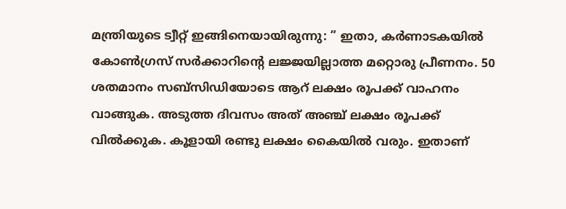മന്ത്രിയുടെ ട്വീറ്റ് ഇങ്ങിനെയായിരുന്നു: ” ഇതാ, കര്‍ണാടകയില്‍ കോണ്‍ഗ്രസ് സര്‍ക്കാറിന്റെ ലജ്ജയില്ലാത്ത മറ്റൊരു പ്രീണനം. 50 ശതമാനം സബ്സിഡിയോടെ ആറ് ലക്ഷം രൂപക്ക് വാഹനം വാങ്ങുക. അടുത്ത ദിവസം അത് അഞ്ച് ലക്ഷം രൂപക്ക് വില്‍ക്കുക. കൂളായി രണ്ടു ലക്ഷം കൈയില്‍ വരും. ഇതാണ്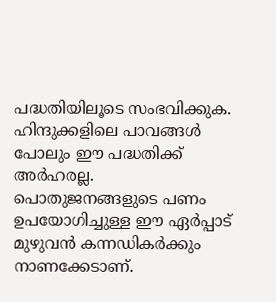പദ്ധതിയിലൂടെ സംഭവിക്കുക. ഹിന്ദുക്കളിലെ പാവങ്ങള്‍ പോലും ഈ പദ്ധതിക്ക് അര്‍ഹരല്ല. പൊതുജനങ്ങളുടെ പണം ഉപയോഗിച്ചുള്ള ഈ ഏര്‍പ്പാട് മുഴുവൻ കന്നഡികര്‍ക്കും നാണക്കേടാണ്.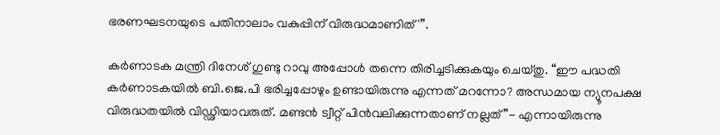ഭരണഘടനയുടെ പതിനാലാം വകുപ്പിന് വിരുദ്ധമാണിത്'”.

കര്‍ണാടക മന്ത്രി ദിനേശ് ഗുണ്ടു റാവു അപ്പോള്‍ തന്നെ തിരിച്ചടിക്കുകയും ചെയ്തു. “ഈ പദ്ധതി കര്‍ണാടകയില്‍ ബി.ജെ.പി ഭരിച്ചപ്പോഴും ഉണ്ടായിരുന്നു എന്നത് മറന്നോ? അന്ധമായ ന്യൂനപക്ഷ വിരുദ്ധതയില്‍ വിഡ്ഢിയാവരുത്. മണ്ടൻ ട്വീറ്റ് പിൻവലിക്കുന്നതാണ് നല്ലത്”- എന്നായിരുന്നു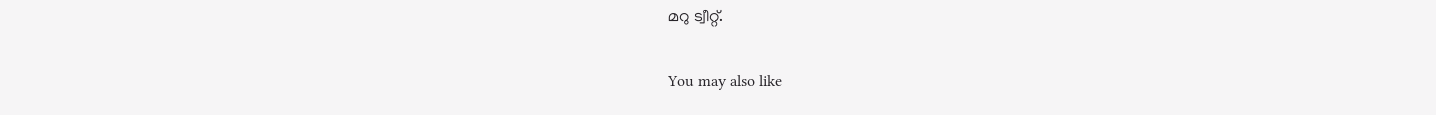മറു ട്വീറ്റ്.

You may also like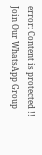error: Content is protected !!
Join Our WhatsApp Group